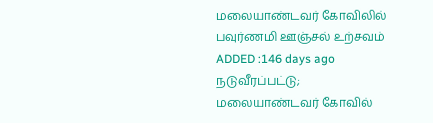மலையாண்டவர் கோவிலில் பவுர்ணமி ஊஞ்சல் உற்சவம்
ADDED :146 days ago
நடுவீரப்பட்டு; மலையாண்டவர் கோவில்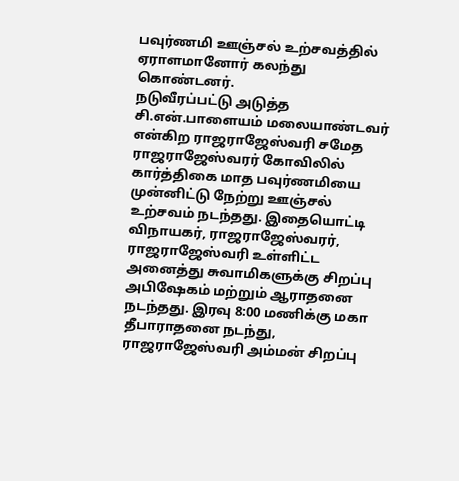பவுர்ணமி ஊஞ்சல் உற்சவத்தில் ஏராளமானோர் கலந்து கொண்டனர்.
நடுவீரப்பட்டு அடுத்த சி.என்.பாளையம் மலையாண்டவர் என்கிற ராஜராஜேஸ்வரி சமேத ராஜராஜேஸ்வரர் கோவிலில் கார்த்திகை மாத பவுர்ணமியை முன்னிட்டு நேற்று ஊஞ்சல் உற்சவம் நடந்தது. இதையொட்டி விநாயகர், ராஜராஜேஸ்வரர், ராஜராஜேஸ்வரி உள்ளிட்ட அனைத்து சுவாமிகளுக்கு சிறப்பு அபிஷேகம் மற்றும் ஆராதனை நடந்தது. இரவு 8:00 மணிக்கு மகா தீபாராதனை நடந்து, ராஜராஜேஸ்வரி அம்மன் சிறப்பு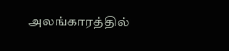அலங்காரத்தில்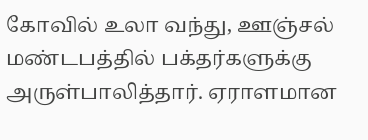கோவில் உலா வந்து, ஊஞ்சல் மண்டபத்தில் பக்தர்களுக்கு அருள்பாலித்தார். ஏராளமான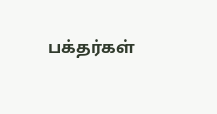பக்தர்கள்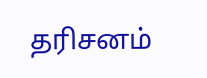தரிசனம்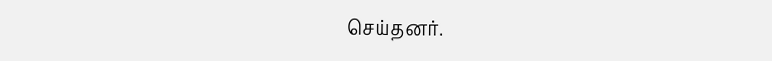செய்தனர்.